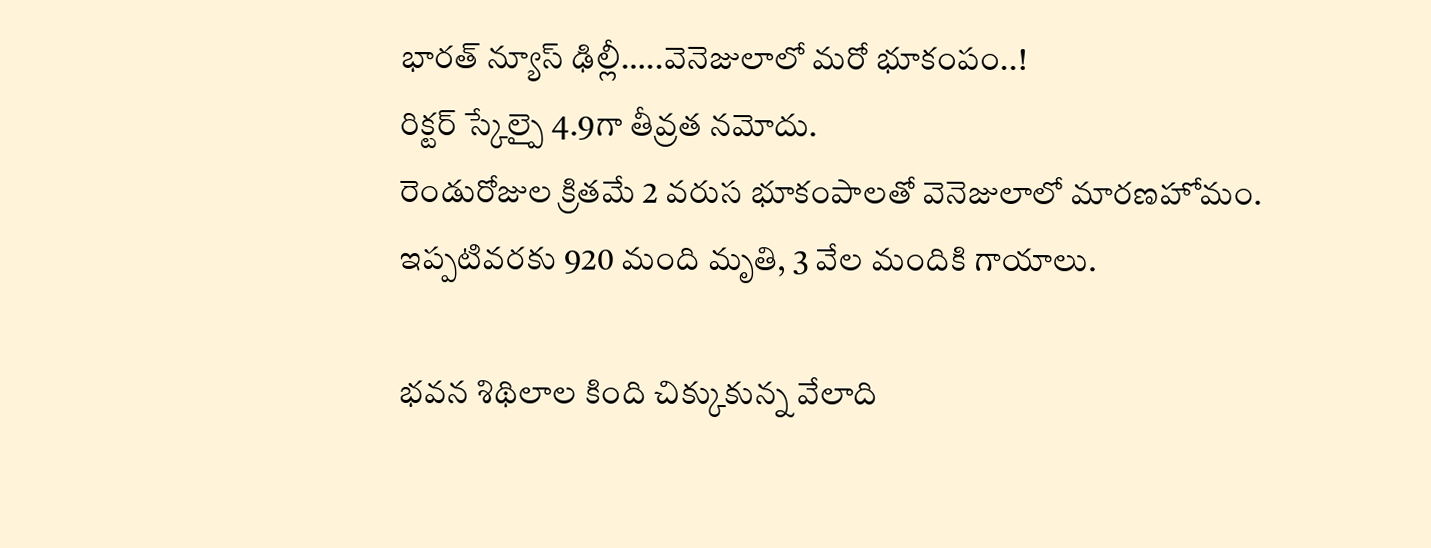భారత్ న్యూస్ ఢిల్లీ…..వెనెజులాలో మరో భూకంపం..!
రిక్టర్ స్కేల్పై 4.9గా తీవ్రత నమోదు.
రెండురోజుల క్రితమే 2 వరుస భూకంపాలతో వెనెజులాలో మారణహోమం.
ఇప్పటివరకు 920 మంది మృతి, 3 వేల మందికి గాయాలు.

భవన శిథిలాల కింది చిక్కుకున్న వేలాది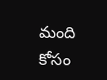మంది కోసం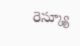రెస్క్యూ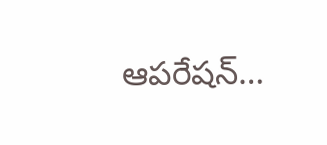ఆపరేషన్…